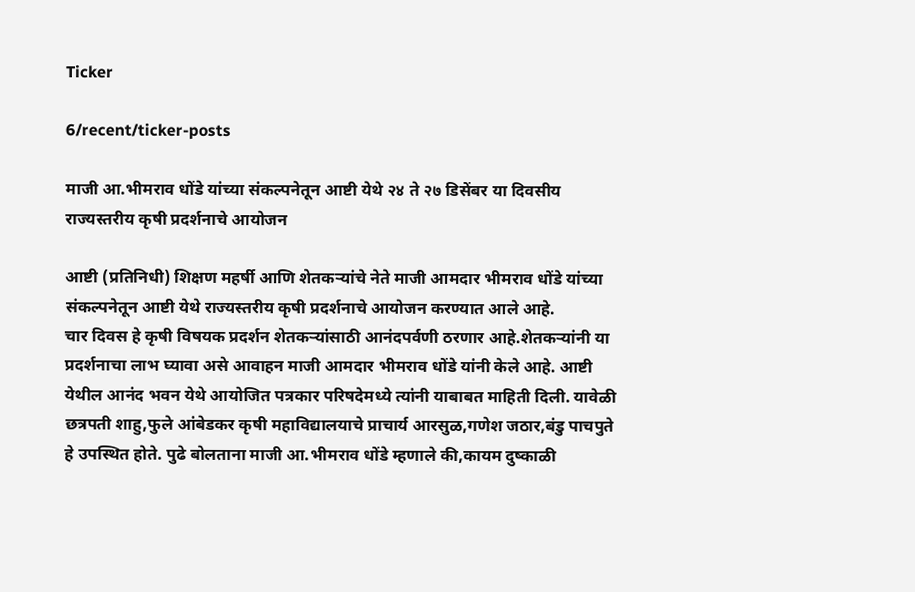Ticker

6/recent/ticker-posts

माजी आ.भीमराव धोंडे यांच्या संकल्पनेतून आष्टी येथे २४ ते २७ डिसेंबर या दिवसीय राज्यस्तरीय कृषी प्रदर्शनाचे आयोजन

आष्टी (प्रतिनिधी) शिक्षण महर्षी आणि शेतकऱ्यांचे नेते माजी आमदार भीमराव धोंडे यांच्या संकल्पनेतून आष्टी येथे राज्यस्तरीय कृषी प्रदर्शनाचे आयोजन करण्यात आले आहे.
चार दिवस हे कृषी विषयक प्रदर्शन शेतकऱ्यांसाठी आनंदपर्वणी ठरणार आहे.शेतकऱ्यांनी या प्रदर्शनाचा लाभ घ्यावा असे आवाहन माजी आमदार भीमराव धोंडे यांनी केले आहे. आष्टी येथील आनंद भवन येथे आयोजित पत्रकार परिषदेमध्ये त्यांनी याबाबत माहिती दिली. यावेळी छत्रपती शाहु,फुले आंबेडकर कृषी महाविद्यालयाचे प्राचार्य आरसुळ,गणेश जठार,बंडु पाचपुते हे उपस्थित होते. पुढे बोलताना माजी आ.भीमराव धोंडे म्हणाले की,कायम दुष्काळी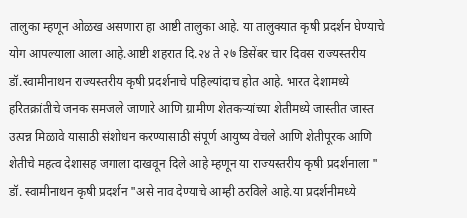तालुका म्हणून ओळख असणारा हा आष्टी तालुका आहे. या तालुक्यात कृषी प्रदर्शन घेण्याचे योग आपल्याला आला आहे.आष्टी शहरात दि.२४ ते २७ डिसेंबर चार दिवस राज्यस्तरीय डॉ.स्वामीनाथन राज्यस्तरीय कृषी प्रदर्शनाचे पहिल्यांदाच होत आहे. भारत देशामध्ये हरितक्रांतीचे जनक समजले जाणारे आणि ग्रामीण शेतकऱ्यांच्या शेतीमध्ये जास्तीत जास्त उत्पन्न मिळावे यासाठी संशोधन करण्यासाठी संपूर्ण आयुष्य वेचले आणि शेतीपूरक आणि शेतीचे महत्व देशासह जगाला दाखवून दिले आहे म्हणून या राज्यस्तरीय कृषी प्रदर्शनाला " डॉ. स्वामीनाथन कृषी प्रदर्शन "असे नाव देण्याचे आम्ही ठरविले आहे.या प्रदर्शनीमध्ये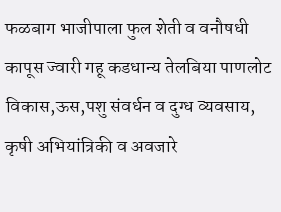फळबाग भाजीपाला फुल शेती व वनौषधी कापूस ज्वारी गहू कडधान्य तेलबिया पाणलोट विकास,ऊस,पशु संवर्धन व दुग्ध व्यवसाय, कृषी अभियांत्रिकी व अवजारे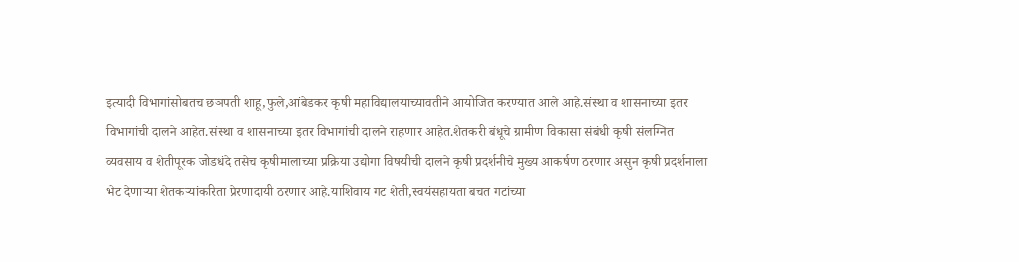इत्यादी विभागांसोबतच छञपती शाहू,फुले,आंबेडकर कृषी महाविद्यालयाच्यावतीने आयोजित करण्यात आले आहे.संस्था व शासनाच्या इतर विभागांची दालने आहेत.संस्था व शासनाच्या इतर विभागांची दालने राहणार आहेत.शेतकरी बंधूचे ग्रामीण विकासा संबंधी कृषी संलग्नित व्यवसाय व शेतीपूरक जोडधंदे तसेच कृषीमालाच्या प्रक्रिया उद्योगा विषयीची दालने कृषी प्रदर्शनीचे मुख्य आकर्षण ठरणार असुन कृषी प्रदर्शनाला भेट देणाऱ्या शेतकऱ्यांकरिता प्रेरणादायी ठरणार आहे.याशिवाय गट शेती,स्वयंसहायता बचत गटांच्या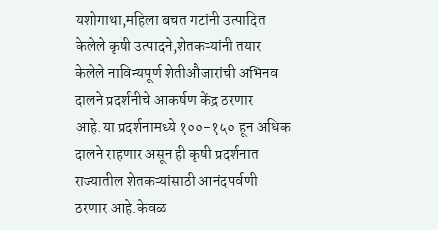यशोगाथा,महिला बचत गटांनी उत्पादित केलेले कृषी उत्पादने,शेतकऱ्यांनी तयार केलेले नाविन्यपूर्ण शेतीऔजारांची अभिनव दालने प्रदर्शनीचे आकर्षण केंद्र ठरणार आहे.या प्रदर्शनामध्ये १००-१५० हून अधिक दालने राहणार असून ही कृषी प्रदर्शनात राज्यातील शेतकऱ्यांसाठी आनंदपर्वणी ठरणार आहे.केवळ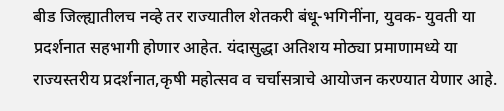बीड जिल्ह्यातीलच नव्हे तर राज्यातील शेतकरी बंधू-भगिनींना, युवक- युवती या प्रदर्शनात सहभागी होणार आहेत. यंदासुद्धा अतिशय मोठ्या प्रमाणामध्ये या राज्यस्तरीय प्रदर्शनात,कृषी महोत्सव व चर्चासत्राचे आयोजन करण्यात येणार आहे.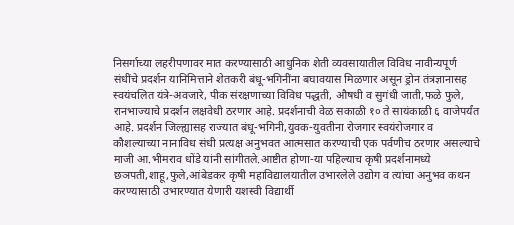निसर्गाच्या लहरीपणावर मात करण्यासाठी आधुनिक शेती व्यवसायातील विविध नावीन्यपूर्ण संधींचे प्रदर्शन यानिमित्ताने शेतकरी बंधू-भगिनींना बघावयास मिळणार असून ड्रोन तंत्रज्ञानासह स्वयंचलित यंत्रे-अवजारे, पीक संरक्षणाच्या विविध पद्धती, औषधी व सुगंधी जाती,फळे फुले, रानभाज्याचे प्रदर्शन लक्षवेधी ठरणार आहे. प्रदर्शनाची वेळ सकाळी १० ते सायंकाळी ६ वाजेपर्यंत आहे. प्रदर्शन जिल्ह्यासह राज्यात बंधू-भगिनी,युवक-युवतीना रोजगार स्वयंरोजगार व कौशल्याच्या नानाविध संधी प्रत्यक्ष अनुभवत आत्मसात करण्याची एक पर्वणीच ठरणार असल्याचे माजी आ.भीमराव धोंडे यांनी सांगीतले.आष्टीत होणा-या पहिल्याच कृषी प्रदर्शनामध्ये छञपती,शाहू,फुले,आंबेडकर कृषी महाविद्यालयातील उभारलेले उद्योग व त्यांचा अनुभव कथन करण्यासाठी उभारण्यात येणारी यशस्वी विद्यार्थी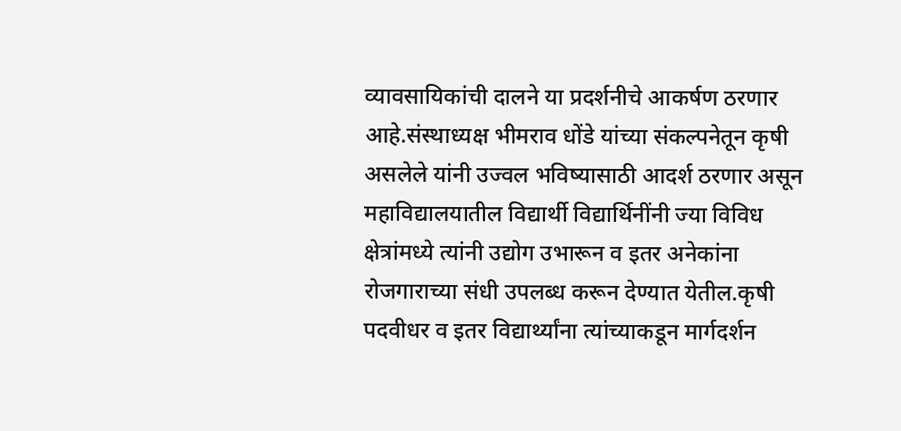व्यावसायिकांची दालने या प्रदर्शनीचे आकर्षण ठरणार आहे.संस्थाध्यक्ष भीमराव धोंडे यांच्या संकल्पनेतून कृषी असलेले यांनी उज्वल भविष्यासाठी आदर्श ठरणार असून महाविद्यालयातील विद्यार्थी विद्यार्थिनींनी ज्या विविध क्षेत्रांमध्ये त्यांनी उद्योग उभारून व इतर अनेकांना रोजगाराच्या संधी उपलब्ध करून देण्यात येतील.कृषी पदवीधर व इतर विद्यार्थ्यांना त्यांच्याकडून मार्गदर्शन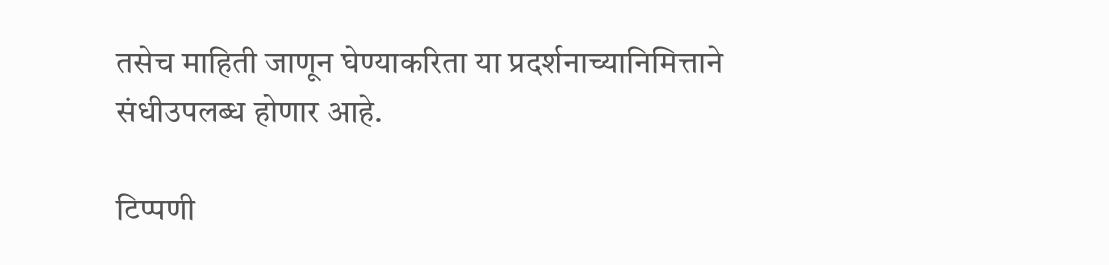तसेच माहिती जाणून घेण्याकरिता या प्रदर्शनाच्यानिमित्ताने संधीउपलब्ध होणार आहे.

टिप्पणी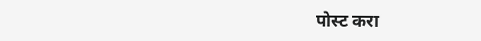पोस्ट करा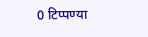0 टिप्पण्या